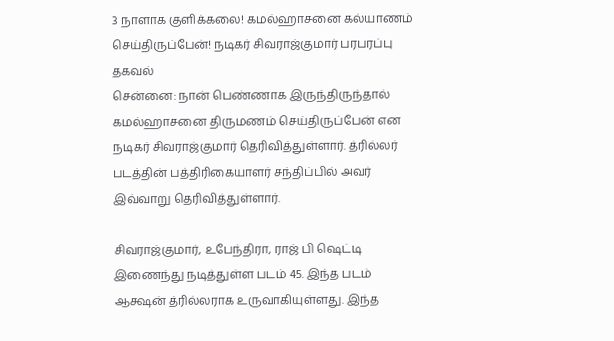3 நாளாக குளிக்கலை! கமல்ஹாசனை கல்யாணம் செய்திருப்பேன்! நடிகர் சிவராஜ்குமார் பரபரப்பு தகவல்
சென்னை: நான் பெண்ணாக இருந்திருந்தால் கமல்ஹாசனை திருமணம் செய்திருப்பேன் என நடிகர் சிவராஜ்குமார் தெரிவித்துள்ளார். த்ரில்லர் படத்தின் பத்திரிகையாளர் சந்திப்பில் அவர் இவ்வாறு தெரிவித்துள்ளார்.

சிவராஜ்குமார், உபேந்திரா, ராஜ் பி ஷெட்டி இணைந்து நடித்துள்ள படம் 45. இந்த படம் ஆக்ஷன் த்ரில்லராக உருவாகியுள்ளது. இந்த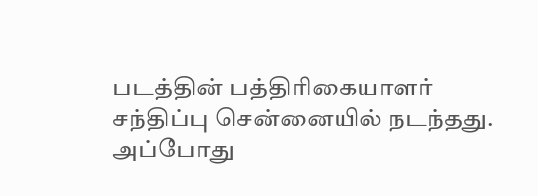படத்தின் பத்திரிகையாளர் சந்திப்பு சென்னையில் நடந்தது.
அப்போது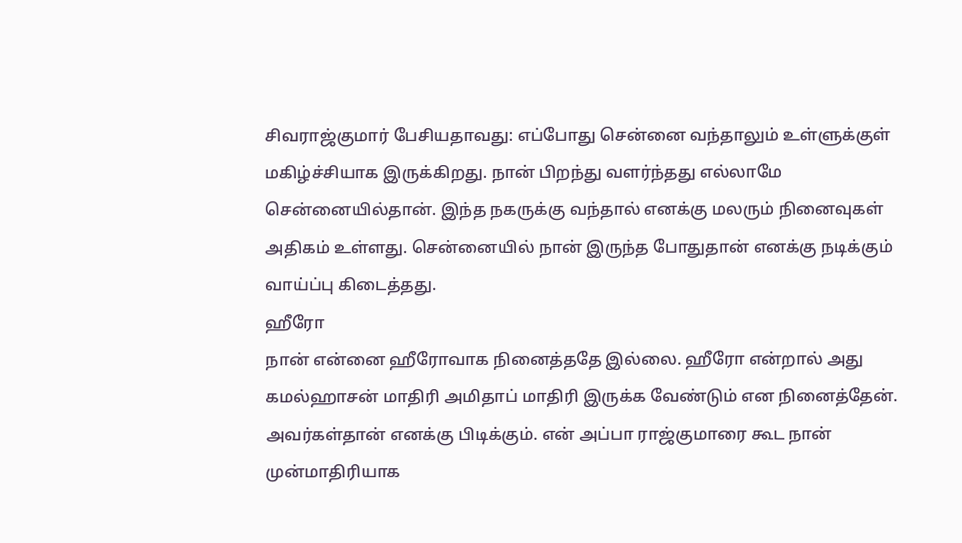சிவராஜ்குமார் பேசியதாவது: எப்போது சென்னை வந்தாலும் உள்ளுக்குள் மகிழ்ச்சியாக இருக்கிறது. நான் பிறந்து வளர்ந்தது எல்லாமே சென்னையில்தான். இந்த நகருக்கு வந்தால் எனக்கு மலரும் நினைவுகள் அதிகம் உள்ளது. சென்னையில் நான் இருந்த போதுதான் எனக்கு நடிக்கும் வாய்ப்பு கிடைத்தது.
ஹீரோ
நான் என்னை ஹீரோவாக நினைத்ததே இல்லை. ஹீரோ என்றால் அது கமல்ஹாசன் மாதிரி அமிதாப் மாதிரி இருக்க வேண்டும் என நினைத்தேன். அவர்கள்தான் எனக்கு பிடிக்கும். என் அப்பா ராஜ்குமாரை கூட நான் முன்மாதிரியாக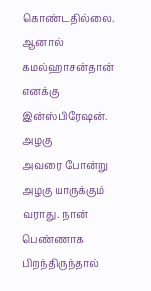கொண்டதில்லை. ஆனால் கமல்ஹாசன்தான் எனக்கு இன்ஸ்பிரேஷன்.
அழகு
அவரை போன்று அழகு யாருக்கும் வராது. நான் பெண்ணாக பிறந்திருந்தால்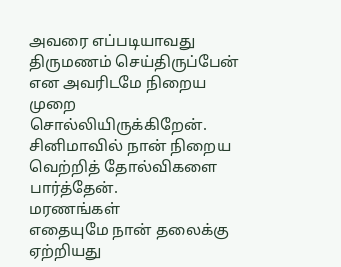அவரை எப்படியாவது திருமணம் செய்திருப்பேன் என அவரிடமே நிறைய முறை சொல்லியிருக்கிறேன். சினிமாவில் நான் நிறைய வெற்றித் தோல்விகளை பார்த்தேன்.
மரணங்கள்
எதையுமே நான் தலைக்கு ஏற்றியது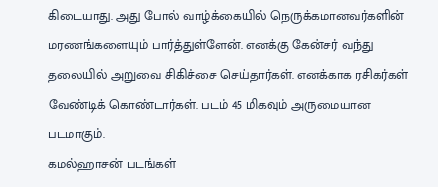கிடையாது. அது போல் வாழ்க்கையில் நெருக்கமானவர்களின் மரணங்களையும் பார்த்துள்ளேன். எனக்கு கேன்சர் வந்து தலையில் அறுவை சிகிச்சை செய்தார்கள். எனக்காக ரசிகர்கள் வேண்டிக் கொண்டார்கள். படம் 45 மிகவும் அருமையான படமாகும்.
கமல்ஹாசன் படங்கள்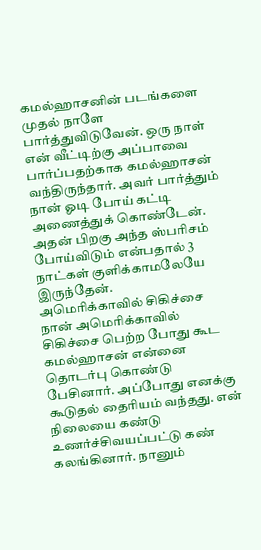கமல்ஹாசனின் படங்களை முதல் நாளே பார்த்துவிடுவேன். ஒரு நாள் என் வீட்டிற்கு அப்பாவை பார்ப்பதற்காக கமல்ஹாசன் வந்திருந்தார். அவர் பார்த்தும் நான் ஓடி போய் கட்டி அணைத்துக் கொண்டேன். அதன் பிறகு அந்த ஸ்பரிசம் போய்விடும் என்பதால் 3 நாட்கள் குளிக்காமலேயே இருந்தேன்.
அமெரிக்காவில் சிகிச்சை
நான் அமெரிக்காவில் சிகிச்சை பெற்ற போது கூட கமல்ஹாசன் என்னை தொடர்பு கொண்டு பேசினார். அப்போது எனக்கு கூடுதல் தைரியம் வந்தது. என் நிலையை கண்டு உணர்ச்சிவயப்பட்டு கண் கலங்கினார். நானும்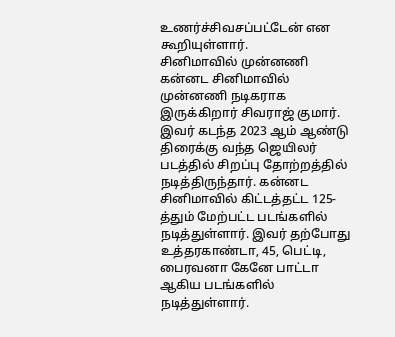உணர்ச்சிவசப்பட்டேன் என கூறியுள்ளார்.
சினிமாவில் முன்னணி
கன்னட சினிமாவில் முன்னணி நடிகராக இருக்கிறார் சிவராஜ் குமார். இவர் கடந்த 2023 ஆம் ஆண்டு திரைக்கு வந்த ஜெயிலர் படத்தில் சிறப்பு தோற்றத்தில் நடித்திருந்தார். கன்னட சினிமாவில் கிட்டத்தட்ட 125-த்தும் மேற்பட்ட படங்களில் நடித்துள்ளார். இவர் தற்போது உத்தரகாண்டா, 45, பெட்டி, பைரவனா கேனே பாட்டா ஆகிய படங்களில் நடித்துள்ளார்.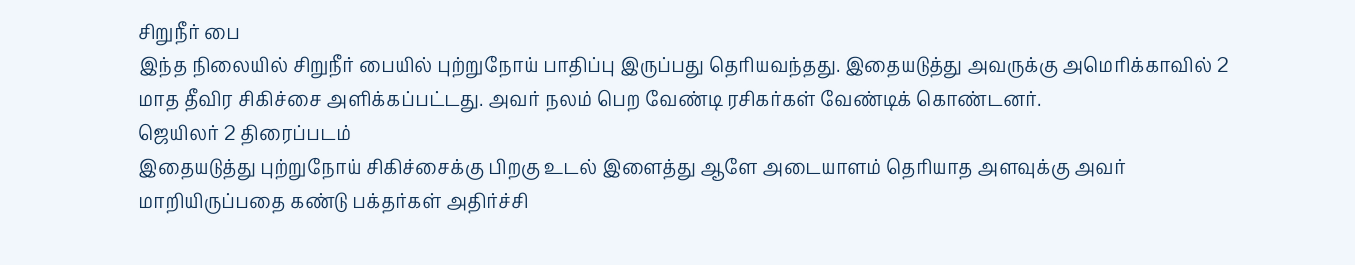சிறுநீர் பை
இந்த நிலையில் சிறுநீர் பையில் புற்றுநோய் பாதிப்பு இருப்பது தெரியவந்தது. இதையடுத்து அவருக்கு அமெரிக்காவில் 2 மாத தீவிர சிகிச்சை அளிக்கப்பட்டது. அவர் நலம் பெற வேண்டி ரசிகர்கள் வேண்டிக் கொண்டனர்.
ஜெயிலர் 2 திரைப்படம்
இதையடுத்து புற்றுநோய் சிகிச்சைக்கு பிறகு உடல் இளைத்து ஆளே அடையாளம் தெரியாத அளவுக்கு அவர் மாறியிருப்பதை கண்டு பக்தர்கள் அதிர்ச்சி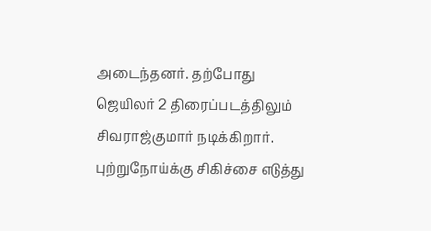அடைந்தனர். தற்போது ஜெயிலர் 2 திரைப்படத்திலும் சிவராஜ்குமார் நடிக்கிறார். புற்றுநோய்க்கு சிகிச்சை எடுத்து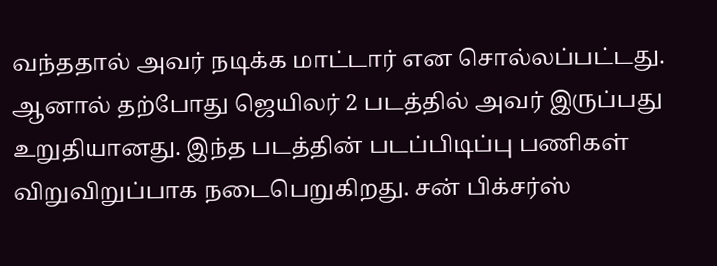வந்ததால் அவர் நடிக்க மாட்டார் என சொல்லப்பட்டது. ஆனால் தற்போது ஜெயிலர் 2 படத்தில் அவர் இருப்பது உறுதியானது. இந்த படத்தின் படப்பிடிப்பு பணிகள் விறுவிறுப்பாக நடைபெறுகிறது. சன் பிக்சர்ஸ்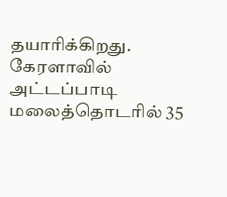தயாரிக்கிறது. கேரளாவில் அட்டப்பாடி மலைத்தொடரில் 35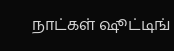நாட்கள் ஷூட்டிங்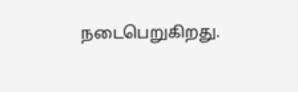நடைபெறுகிறது.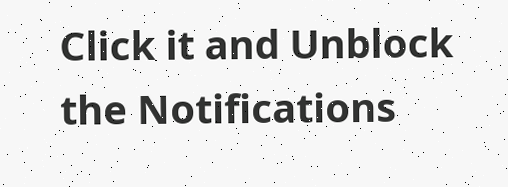Click it and Unblock the Notifications